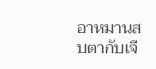อาหมานสบตากับเจี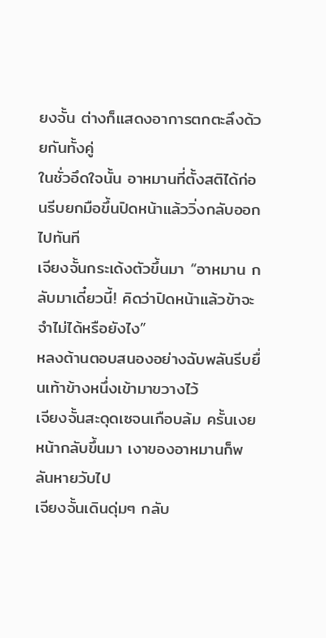ยงจั้น ต่างก็แสดงอาการตกตะลึงด้วยกันทั้งคู่
ในชั่วอึดใจนั้น อาหมานที่ตั้งสติได้ก่อนรีบยกมือขึ้นปิดหน้าแล้ววิ่งกลับออกไปทันที
เจียงจั้นกระเด้งตัวขึ้นมา “อาหมาน กลับมาเดี๋ยวนี้! คิดว่าปิดหน้าแล้วข้าจะจำไม่ได้หรือยังไง”
หลงต้านตอบสนองอย่างฉับพลันรีบยื่นเท้าข้างหนึ่งเข้ามาขวางไว้
เจียงจั้นสะดุดเซจนเกือบล้ม ครั้นเงยหน้ากลับขึ้นมา เงาของอาหมานก็พลันหายวับไป
เจียงจั้นเดินดุ่มๆ กลับ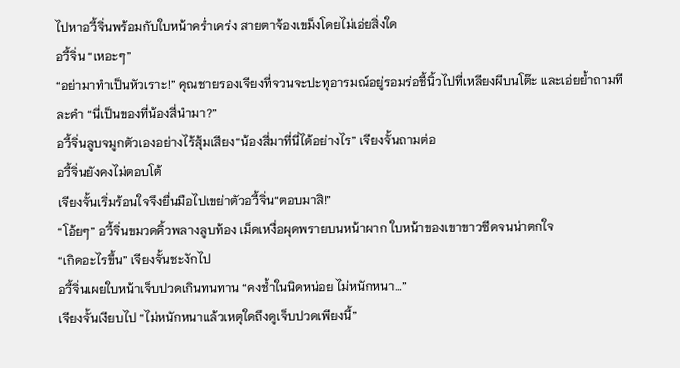ไปหาอวี้จิ่นพร้อมกับใบหน้าคร่ำเคร่ง สายตาจ้องเขม็งโดยไม่เอ่ยสิ่งใด
อวี้จิ่น “เหอะๆ”
“อย่ามาทำเป็นหัวเราะ!” คุณชายรองเจียงที่จวนจะปะทุอารมณ์อยู่รอมร่อชี้นิ้วไปที่เหลียงผีบนโต๊ะ และเอ่ยย้ำถามทีละคำ “นี่เป็นของที่น้องสี่นำมา?”
อวี้จิ่นลูบจมูกตัวเองอย่างไร้สุ้มเสียง“น้องสี่มาที่นี่ได้อย่างไร” เจียงจั้นถามต่อ
อวี้จิ่นยังคงไม่ตอบโต้
เจียงจั้นเริ่มร้อนใจจึงยื่นมือไปเขย่าตัวอวี้จิ่น“ตอบมาสิ!”
“โอ้ยๆ” อวี้จิ่นขมวดคิ้วพลางลูบท้อง เม็ดเหงื่อผุดพรายบนหน้าผาก ใบหน้าของเขาขาวซีดจนน่าตกใจ
“เกิดอะไรขึ้น” เจียงจั้นชะงักไป
อวี้จิ่นเผยใบหน้าเจ็บปวดเกินทนทาน “คงช้ำในนิดหน่อย ไม่หนักหนา…”
เจียงจั้นเงียบไป “ไม่หนักหนาแล้วเหตุใดถึงดูเจ็บปวดเพียงนี้”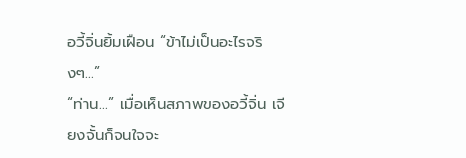อวี้จิ่นยิ้มเฝือน “ข้าไม่เป็นอะไรจริงๆ…”
“ท่าน…” เมื่อเห็นสภาพของอวี้จิ่น เจียงจั้นก็จนใจจะ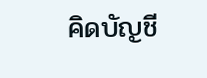คิดบัญชี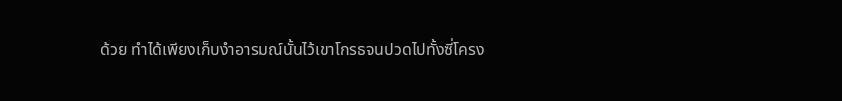ด้วย ทำได้เพียงเก็บงำอารมณ์นั้นไว้เขาโกรธจนปวดไปทั้งซี่โครง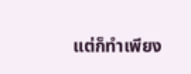แต่ก็ทำเพียง